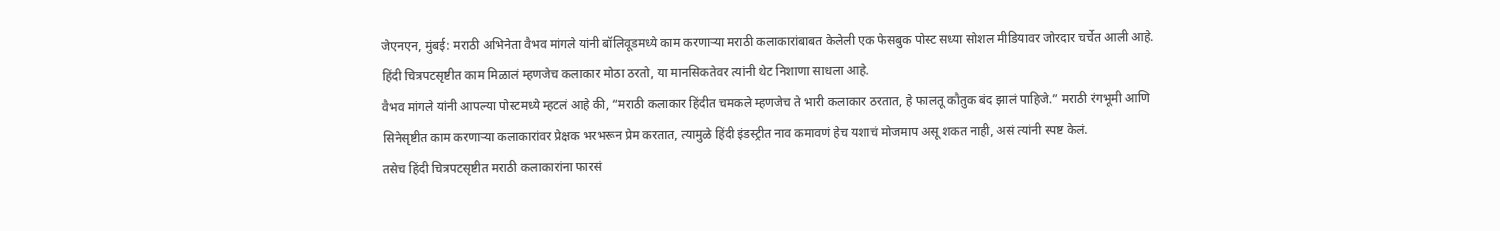जेएनएन, मुंबई: मराठी अभिनेता वैभव मांगले यांनी बॉलिवूडमध्ये काम करणाऱ्या मराठी कलाकारांबाबत केलेली एक फेसबुक पोस्ट सध्या सोशल मीडियावर जोरदार चर्चेत आली आहे. हिंदी चित्रपटसृष्टीत काम मिळालं म्हणजेच कलाकार मोठा ठरतो, या मानसिकतेवर त्यांनी थेट निशाणा साधला आहे.
वैभव मांगले यांनी आपल्या पोस्टमध्ये म्हटलं आहे की, “मराठी कलाकार हिंदीत चमकले म्हणजेच ते भारी कलाकार ठरतात, हे फालतू कौतुक बंद झालं पाहिजे.” मराठी रंगभूमी आणि सिनेसृष्टीत काम करणाऱ्या कलाकारांवर प्रेक्षक भरभरून प्रेम करतात, त्यामुळे हिंदी इंडस्ट्रीत नाव कमावणं हेच यशाचं मोजमाप असू शकत नाही, असं त्यांनी स्पष्ट केलं.
तसेच हिंदी चित्रपटसृष्टीत मराठी कलाकारांना फारसं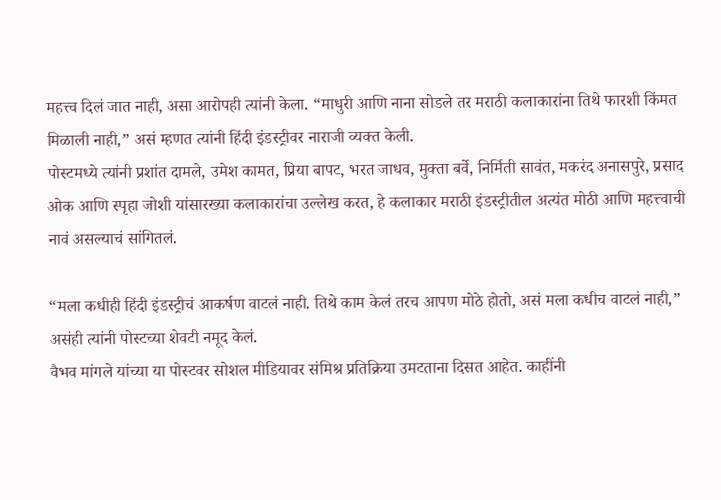महत्त्व दिलं जात नाही, असा आरोपही त्यांनी केला. “माधुरी आणि नाना सोडले तर मराठी कलाकारांना तिथे फारशी किंमत मिळाली नाही,” असं म्हणत त्यांनी हिंदी इंडस्ट्रीवर नाराजी व्यक्त केली.
पोस्टमध्ये त्यांनी प्रशांत दामले, उमेश कामत, प्रिया बापट, भरत जाधव, मुक्ता बर्वे, निर्मिती सावंत, मकरंद अनासपुरे, प्रसाद ओक आणि स्पृहा जोशी यांसारख्या कलाकारांचा उल्लेख करत, हे कलाकार मराठी इंडस्ट्रीतील अत्यंत मोठी आणि महत्त्वाची नावं असल्याचं सांगितलं.

“मला कधीही हिंदी इंडस्ट्रीचं आकर्षण वाटलं नाही. तिथे काम केलं तरच आपण मोठे होतो, असं मला कधीच वाटलं नाही,” असंही त्यांनी पोस्टच्या शेवटी नमूद केलं.
वैभव मांगले यांच्या या पोस्टवर सोशल मीडियावर संमिश्र प्रतिक्रिया उमटताना दिसत आहेत. काहींनी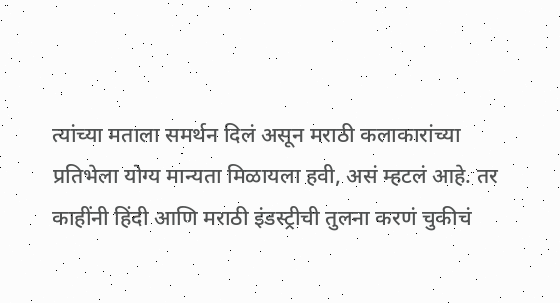त्यांच्या मताला समर्थन दिलं असून मराठी कलाकारांच्या प्रतिभेला योग्य मान्यता मिळायला हवी, असं म्हटलं आहे. तर काहींनी हिंदी आणि मराठी इंडस्ट्रीची तुलना करणं चुकीचं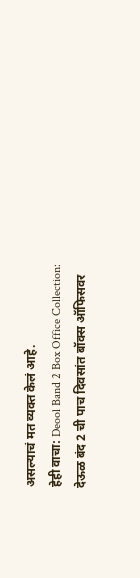असल्याचं मत व्यक्त केलं आहे.
हेही वाचा: Deool Band 2 Box Office Collection: देऊळ बंद 2 ची पाच दिवसांत बॉक्स ऑफिसवर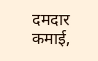दमदार कमाई,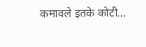कमावले इतके कोटी...